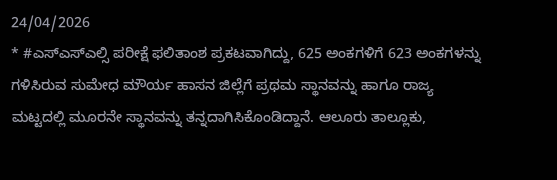24/04/2026
* #ಎಸ್ಎಸ್ಎಲ್ಸಿ ಪರೀಕ್ಷೆ ಫಲಿತಾಂಶ ಪ್ರಕಟವಾಗಿದ್ದು, 625 ಅಂಕಗಳಿಗೆ 623 ಅಂಕಗಳನ್ನು ಗಳಿಸಿರುವ ಸುಮೇಧ ಮೌರ್ಯ ಹಾಸನ ಜಿಲ್ಲೆಗೆ ಪ್ರಥಮ ಸ್ಥಾನವನ್ನು ಹಾಗೂ ರಾಜ್ಯ ಮಟ್ಟದಲ್ಲಿ ಮೂರನೇ ಸ್ಥಾನವನ್ನು ತನ್ನದಾಗಿಸಿಕೊಂಡಿದ್ದಾನೆ. ಆಲೂರು ತಾಲ್ಲೂಕು,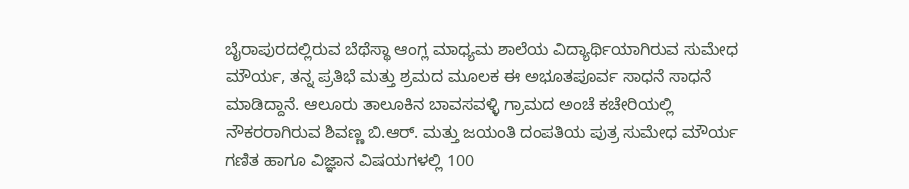ಬೈರಾಪುರದಲ್ಲಿರುವ ಬೆಥೆಸ್ಥಾ ಆಂಗ್ಲ ಮಾಧ್ಯಮ ಶಾಲೆಯ ವಿದ್ಯಾರ್ಥಿಯಾಗಿರುವ ಸುಮೇಧ ಮೌರ್ಯ, ತನ್ನ ಪ್ರತಿಭೆ ಮತ್ತು ಶ್ರಮದ ಮೂಲಕ ಈ ಅಭೂತಪೂರ್ವ ಸಾಧನೆ ಸಾಧನೆ ಮಾಡಿದ್ದಾನೆ. ಆಲೂರು ತಾಲೂಕಿನ ಬಾವಸವಳ್ಳಿ ಗ್ರಾಮದ ಅಂಚೆ ಕಚೇರಿಯಲ್ಲಿ ನೌಕರರಾಗಿರುವ ಶಿವಣ್ಣ ಬಿ.ಆರ್. ಮತ್ತು ಜಯಂತಿ ದಂಪತಿಯ ಪುತ್ರ ಸುಮೇಧ ಮೌರ್ಯ ಗಣಿತ ಹಾಗೂ ವಿಜ್ಞಾನ ವಿಷಯಗಳಲ್ಲಿ 100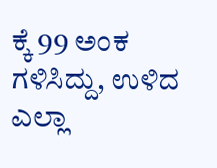ಕ್ಕೆ 99 ಅಂಕ ಗಳಿಸಿದ್ದು, ಉಳಿದ ಎಲ್ಲಾ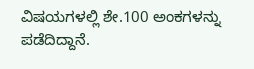ವಿಷಯಗಳಲ್ಲಿ ಶೇ.100 ಅಂಕಗಳನ್ನು ಪಡೆದಿದ್ದಾನೆ.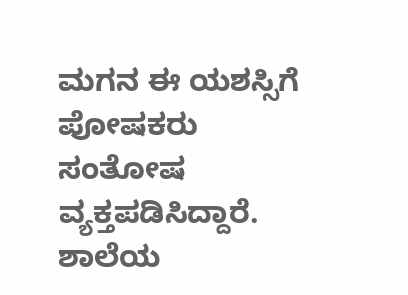ಮಗನ ಈ ಯಶಸ್ಸಿಗೆ ಪೋಷಕರು ಸಂತೋಷ ವ್ಯಕ್ತಪಡಿಸಿದ್ದಾರೆ. ಶಾಲೆಯ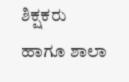ಶಿಕ್ಷಕರು ಹಾಗೂ ಶಾಲಾ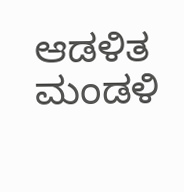ಆಡಳಿತ ಮಂಡಳಿ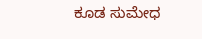ಕೂಡ ಸುಮೇಧ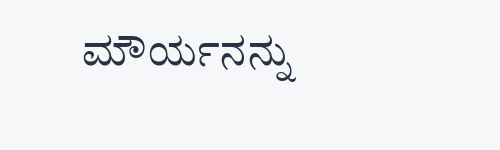ಮೌರ್ಯನನ್ನು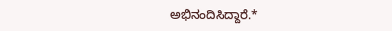ಅಭಿನಂದಿಸಿದ್ದಾರೆ.*